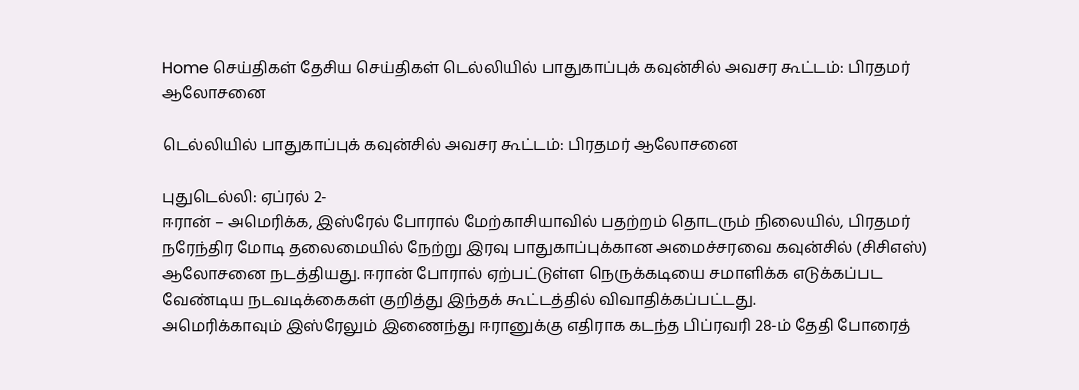Home செய்திகள் தேசிய செய்திகள் டெல்லியில் பாதுகாப்புக் கவுன்சில் அவசர கூட்டம்: பிரதமர் ஆலோசனை

டெல்லியில் பாதுகாப்புக் கவுன்சில் அவசர கூட்டம்: பிரதமர் ஆலோசனை

புதுடெல்லி: ஏப்ரல் 2-
ஈரான் – அமெரிக்க, இஸ்ரேல் போரால் மேற்காசியாவில் பதற்றம் தொடரும் நிலையில், பிரதமர் நரேந்திர மோடி தலைமையில் நேற்று இரவு பாதுகாப்புக்கான அமைச்சரவை கவுன்சில் (சிசிஎஸ்) ஆலோசனை நடத்தியது. ஈரான் போரால் ஏற்பட்டுள்ள நெருக்கடியை சமாளிக்க எடுக்கப்பட வேண்டிய நடவடிக்கைகள் குறித்து இந்தக் கூட்டத்தில் விவாதிக்கப்பட்டது.
அமெரிக்காவும் இஸ்ரேலும் இணைந்து ஈரானுக்கு எதிராக கடந்த பிப்ரவரி 28-ம் தேதி போரைத்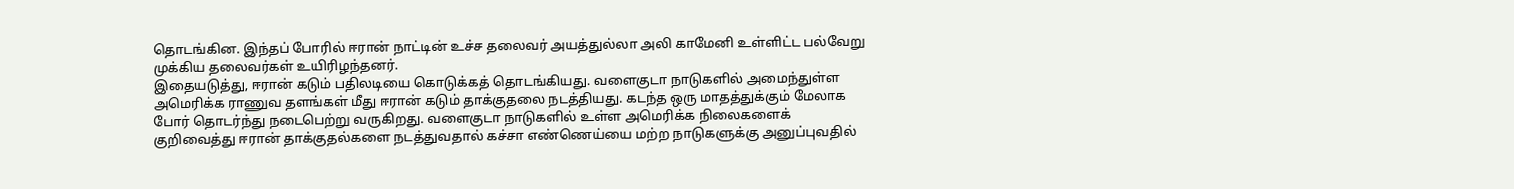தொடங்கின. இந்தப் போரில் ஈரான் நாட்டின் உச்ச தலைவர் அயத்துல்லா அலி காமேனி உள்ளிட்ட பல்வேறு முக்கிய தலைவர்கள் உயிரிழந்தனர்.
இதையடுத்து, ஈரான் கடும் பதிலடியை கொடுக்கத் தொடங்கியது. வளைகுடா நாடுகளில் அமைந்துள்ள அமெரிக்க ராணுவ தளங்கள் மீது ஈரான் கடும் தாக்குதலை நடத்தியது. கடந்த ஒரு மாதத்துக்கும் மேலாக போர் தொடர்ந்து நடைபெற்று வருகிறது. வளைகுடா நாடுகளில் உள்ள அமெரிக்க நிலைகளைக் குறிவைத்து ஈரான் தாக்குதல்களை நடத்துவதால் கச்சா எண்ணெய்யை மற்ற நாடுகளுக்கு அனுப்புவதில்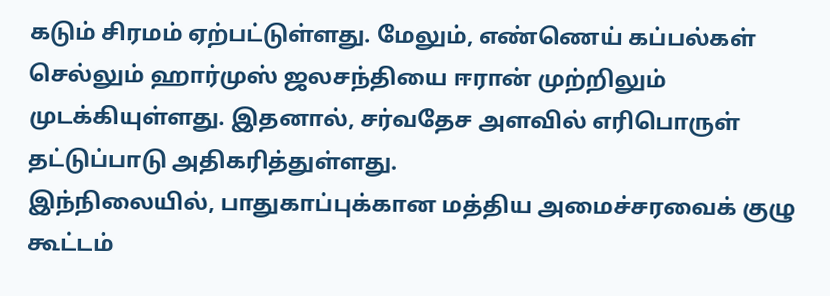கடும் சிரமம் ஏற்பட்டுள்ளது. மேலும், எண்ணெய் கப்பல்கள் செல்லும் ஹார்முஸ் ஜலசந்தியை ஈரான் முற்றிலும் முடக்கியுள்ளது. இதனால், சர்வதேச அளவில் எரிபொருள் தட்டுப்பாடு அதிகரித்துள்ளது.
இந்நிலையில், பாதுகாப்புக்கான மத்திய அமைச்சரவைக் குழு கூட்டம்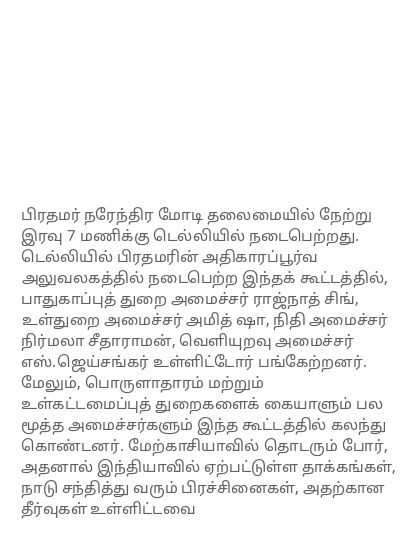பிரதமர் நரேந்திர மோடி தலைமையில் நேற்று இரவு 7 மணிக்கு டெல்லியில் நடைபெற்றது. டெல்லியில் பிரதமரின் அதிகாரப்பூர்வ அலுவலகத்தில் நடைபெற்ற இந்தக் கூட்டத்தில், பாதுகாப்புத் துறை அமைச்சர் ராஜ்நாத் சிங், உள்துறை அமைச்சர் அமித் ஷா, நிதி அமைச்சர் நிர்மலா சீதாராமன், வெளியுறவு அமைச்சர் எஸ்.ஜெய்சங்கர் உள்ளிட்டோர் பங்கேற்றனர்.
மேலும், பொருளாதாரம் மற்றும் உள்கட்டமைப்புத் துறைகளைக் கையாளும் பல மூத்த அமைச்சர்களும் இந்த கூட்டத்தில் கலந்து கொண்டனர். மேற்காசியாவில் தொடரும் போர், அதனால் இந்தியாவில் ஏற்பட்டுள்ள தாக்கங்கள், நாடு சந்தித்து வரும் பிரச்சினைகள், அதற்கான தீர்வுகள் உள்ளிட்டவை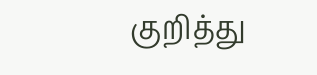குறித்து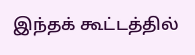இந்தக் கூட்டத்தில்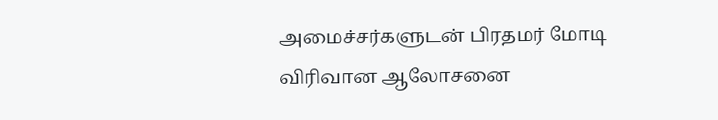அமைச்சர்களுடன் பிரதமர் மோடி விரிவான ஆலோசனை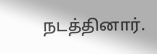நடத்தினார்.